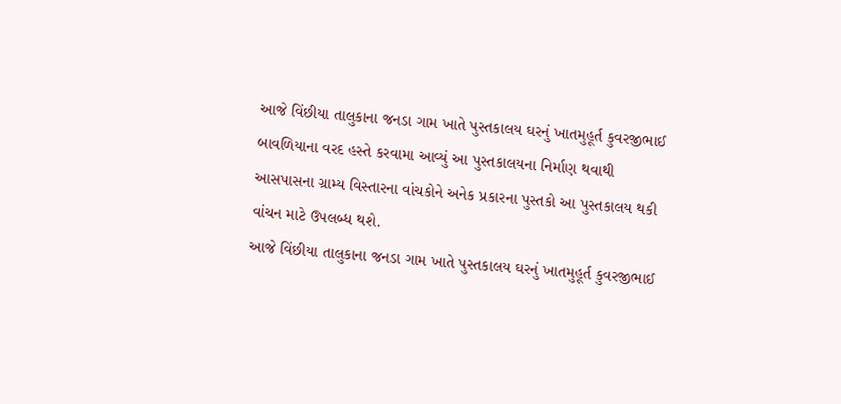આજે વિંછીયા તાલુકાના જનડા ગામ ખાતે પુસ્તકાલય ઘરનું ખાતમુહૂર્ત કુવરજીભાઈ બાવળિયાના વરદ હસ્તે કરવામા આવ્યું આ પુસ્તકાલયના નિર્માણ થવાથી આસપાસના ગ્રામ્ય વિસ્તારના વાંચકોને અનેક પ્રકારના પુસ્તકો આ પુસ્તકાલય થકી વાંચન માટે ઉપલબ્ધ થશે.
આજે વિંછીયા તાલુકાના જનડા ગામ ખાતે પુસ્તકાલય ઘરનું ખાતમુહૂર્ત કુવરજીભાઈ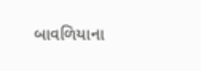બાવળિયાના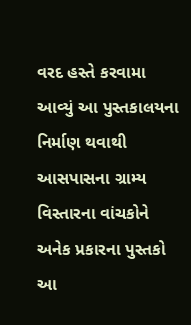વરદ હસ્તે કરવામા આવ્યું આ પુસ્તકાલયના નિર્માણ થવાથી આસપાસના ગ્રામ્ય વિસ્તારના વાંચકોને અનેક પ્રકારના પુસ્તકો આ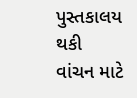પુસ્તકાલય થકી વાંચન માટે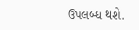ઉપલબ્ધ થશે.